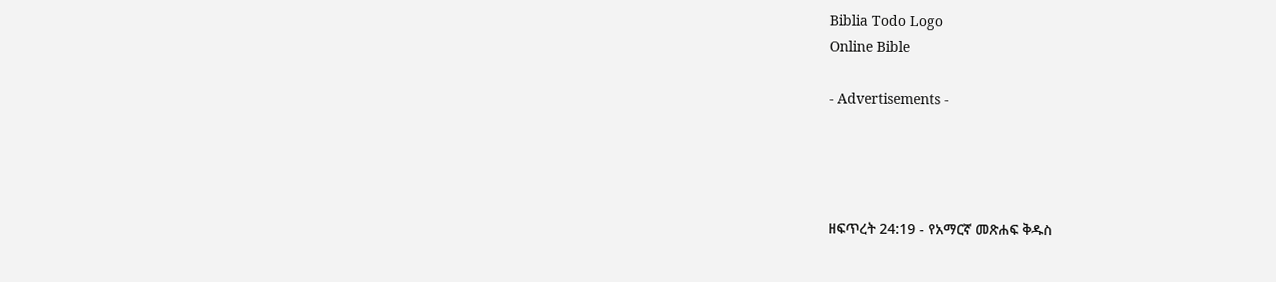Biblia Todo Logo
Online Bible

- Advertisements -




ዘፍጥረት 24:19 - የአማርኛ መጽሐፍ ቅዱስ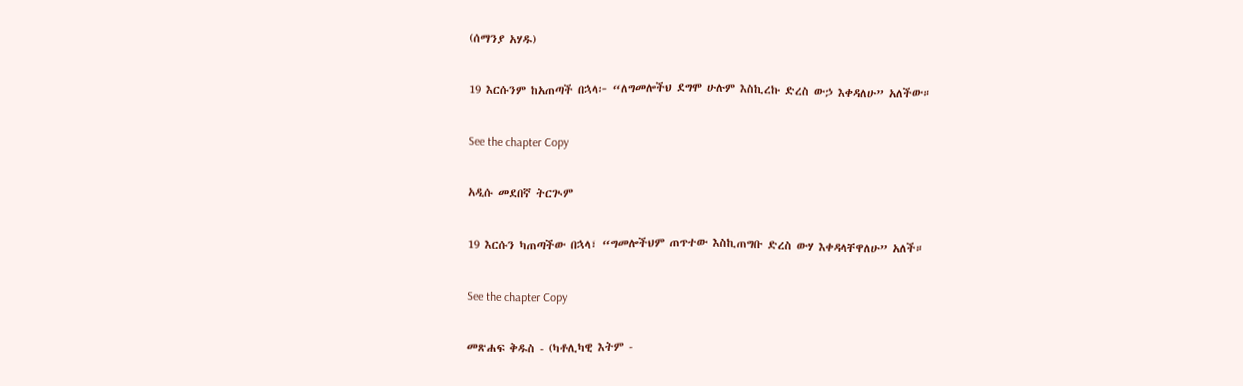(ሰማንያ አሃዱ)

19 እርሱንም ከአጠጣች በኋላ፦ “ለግመሎችህ ደግሞ ሁሉም እስኪረኩ ድረስ ውኃ እቀዳለሁ” አለችው።

See the chapter Copy

አዲሱ መደበኛ ትርጒም

19 እርሱን ካጠጣችው በኋላ፣ “ግመሎችህም ጠጥተው እስኪጠግቡ ድረስ ውሃ እቀዳላቸዋለሁ” አለች።

See the chapter Copy

መጽሐፍ ቅዱስ - (ካቶሊካዊ እትም -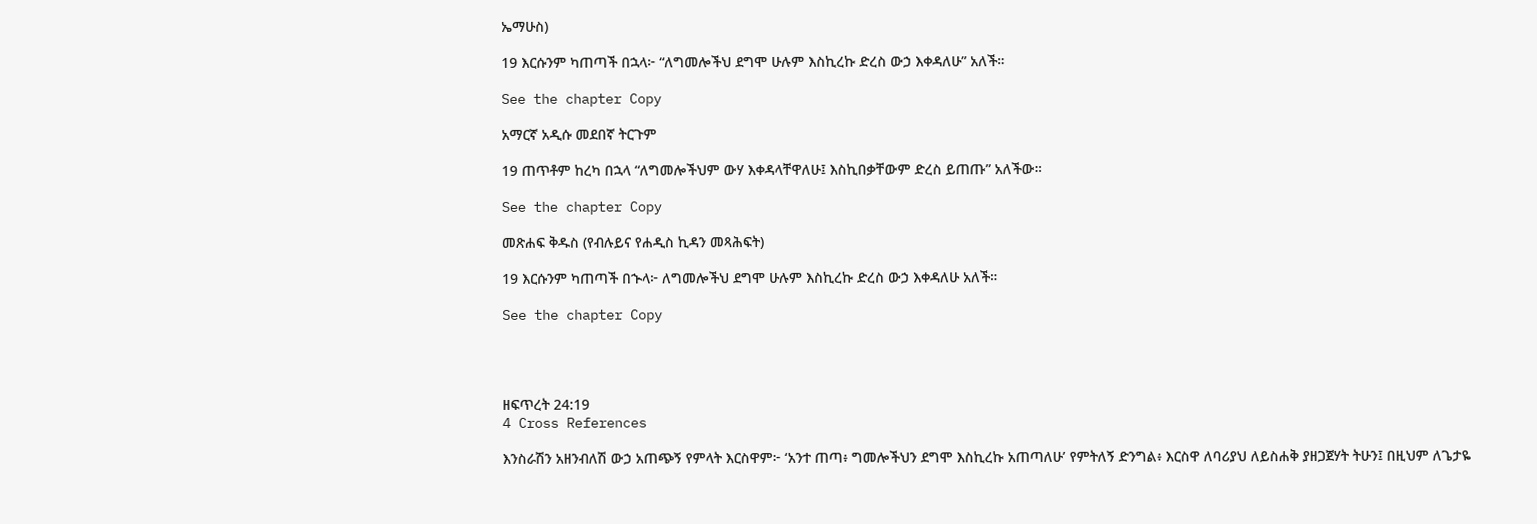ኤማሁስ)

19 እርሱንም ካጠጣች በኋላ፦ “ለግመሎችህ ደግሞ ሁሉም እስኪረኩ ድረስ ውኃ እቀዳለሁ” አለች።

See the chapter Copy

አማርኛ አዲሱ መደበኛ ትርጉም

19 ጠጥቶም ከረካ በኋላ “ለግመሎችህም ውሃ እቀዳላቸዋለሁ፤ እስኪበቃቸውም ድረስ ይጠጡ” አለችው።

See the chapter Copy

መጽሐፍ ቅዱስ (የብሉይና የሐዲስ ኪዳን መጻሕፍት)

19 እርሱንም ካጠጣች በኍላ፦ ለግመሎችህ ደግሞ ሁሉም እስኪረኩ ድረስ ውኃ እቀዳለሁ አለች።

See the chapter Copy




ዘፍጥረት 24:19
4 Cross References

እንስራሽን አዘንብለሽ ውኃ አጠጭኝ የምላት እርስዋም፦ ‘አንተ ጠጣ፥ ግመሎችህን ደግሞ እስኪረኩ አጠጣለሁ’ የምትለኝ ድንግል፥ እርስዋ ለባሪያህ ለይስሐቅ ያዘጋጀሃት ትሁን፤ በዚህም ለጌታዬ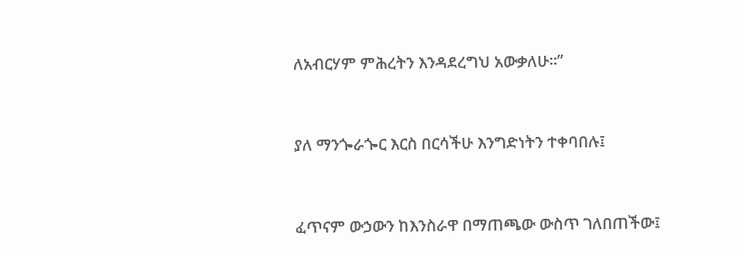ለአብርሃም ምሕረትን እንዳደረግህ አውቃለሁ።”


ያለ ማንጐራጐር እርስ በርሳችሁ እንግድነትን ተቀባበሉ፤


ፈጥናም ውኃውን ከእንስራዋ በማጠጫው ውስጥ ገለበጠችው፤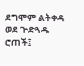ደግሞም ልትቀዳ ወደ ጕድጓዱ ሮጠች፤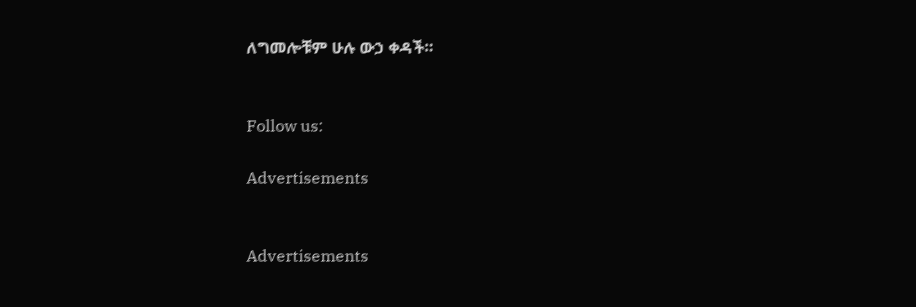ለግመሎቹም ሁሉ ውኃ ቀዳች።


Follow us:

Advertisements


Advertisements